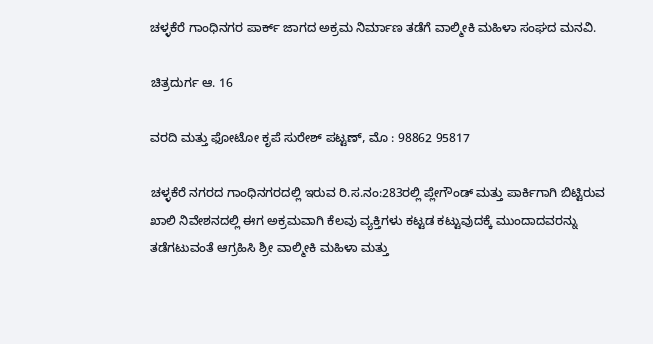ಚಳ್ಳಕೆರೆ ಗಾಂಧಿನಗರ ಪಾರ್ಕ್ ಜಾಗದ ಅಕ್ರಮ ನಿರ್ಮಾಣ ತಡೆಗೆ ವಾಲ್ಮೀಕಿ ಮಹಿಳಾ ಸಂಘದ ಮನವಿ.

ಚಿತ್ರದುರ್ಗ ಆ. 16

ವರದಿ ಮತ್ತು ಫೋಟೋ ಕೃಪೆ ಸುರೇಶ್ ಪಟ್ಟಣ್, ಮೊ : 98862 95817

ಚಳ್ಳಕೆರೆ ನಗರದ ಗಾಂಧಿನಗರದಲ್ಲಿ ಇರುವ ರಿ.ಸ.ನಂ:283ರಲ್ಲಿ ಪ್ಲೇಗೌಂಡ್ ಮತ್ತು ಪಾರ್ಕಿಗಾಗಿ ಬಿಟ್ಟಿರುವ ಖಾಲಿ ನಿವೇಶನದಲ್ಲಿ ಈಗ ಅಕ್ರಮವಾಗಿ ಕೆಲವು ವ್ಯಕ್ತಿಗಳು ಕಟ್ಟಡ ಕಟ್ಟುವುದಕ್ಕೆ ಮುಂದಾದವರನ್ನು ತಡೆಗಟುವಂತೆ ಆಗ್ರಹಿಸಿ ಶ್ರೀ ವಾಲ್ಮೀಕಿ ಮಹಿಳಾ ಮತ್ತು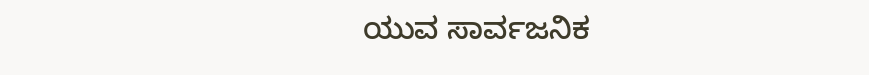ಯುವ ಸಾರ್ವಜನಿಕ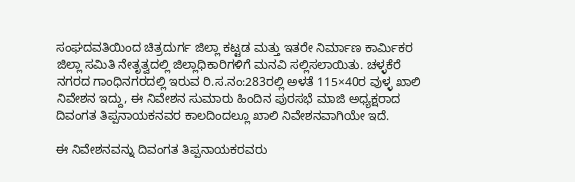ಸಂಘದವತಿಯಿಂದ ಚಿತ್ರದುರ್ಗ ಜಿಲ್ಲಾ ಕಟ್ಟಡ ಮತ್ತು ಇತರೇ ನಿರ್ಮಾಣ ಕಾರ್ಮಿಕರ ಜಿಲ್ಲಾ ಸಮಿತಿ ನೇತೃತ್ವದಲ್ಲಿ ಜಿಲ್ಲಾಧಿಕಾರಿಗಳಿಗೆ ಮನವಿ ಸಲ್ಲಿಸಲಾಯಿತು. ಚಳ್ಳಕೆರೆ ನಗರದ ಗಾಂಧಿನಗರದಲ್ಲಿ ಇರುವ ರಿ.ಸ.ನಂ:283ರಲ್ಲಿ ಅಳತೆ 115×40ರ ವುಳ್ಳ ಖಾಲಿ ನಿವೇಶನ ಇದ್ದು, ಈ ನಿವೇಶನ ಸುಮಾರು ಹಿಂದಿನ ಪುರಸಭೆ ಮಾಜಿ ಅಧ್ಯಕ್ಷರಾದ ದಿವಂಗತ ತಿಪ್ಪನಾಯಕನವರ ಕಾಲದಿಂದಲ್ಲೂ ಖಾಲಿ ನಿವೇಶನವಾಗಿಯೇ ಇದೆ.

ಈ ನಿವೇಶನವನ್ನು ದಿವಂಗತ ತಿಪ್ಪನಾಯಕರವರು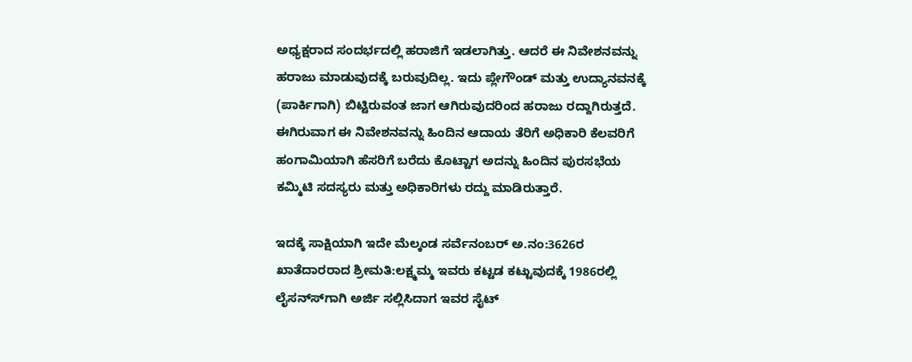ಅಧ್ಯಕ್ಷರಾದ ಸಂದರ್ಭದಲ್ಲಿ ಹರಾಜಿಗೆ ಇಡಲಾಗಿತ್ತು. ಆದರೆ ಈ ನಿವೇಶನವನ್ನು ಹರಾಜು ಮಾಡುವುದಕ್ಕೆ ಬರುವುದಿಲ್ಲ. ಇದು ಪ್ಲೇಗೌಂಡ್ ಮತ್ತು ಉದ್ಯಾನವನಕ್ಕೆ (ಪಾರ್ಕಿಗಾಗಿ) ಬಿಟ್ಟಿರುವಂತ ಜಾಗ ಆಗಿರುವುದರಿಂದ ಹರಾಜು ರದ್ದಾಗಿರುತ್ತದೆ. ಈಗಿರುವಾಗ ಈ ನಿವೇಶನವನ್ನು ಹಿಂದಿನ ಆದಾಯ ತೆರಿಗೆ ಅಧಿಕಾರಿ ಕೆಲವರಿಗೆ ಹಂಗಾಮಿಯಾಗಿ ಹೆಸರಿಗೆ ಬರೆದು ಕೊಟ್ಟಾಗ ಅದನ್ನು ಹಿಂದಿನ ಪುರಸಭೆಯ ಕಮ್ಮಿಟಿ ಸದಸ್ಯರು ಮತ್ತು ಅಧಿಕಾರಿಗಳು ರದ್ದು ಮಾಡಿರುತ್ತಾರೆ.

ಇದಕ್ಕೆ ಸಾಕ್ಷಿಯಾಗಿ ಇದೇ ಮೆಲ್ಕಂಡ ಸರ್ವೆನಂಬರ್ ಅ.ನಂ:3626ರ ಖಾತೆದಾರರಾದ ಶ್ರೀಮತಿ:ಲಕ್ಷ್ಮಮ್ಮ ಇವರು ಕಟ್ಟಡ ಕಟ್ಟುವುದಕ್ಕೆ 1986ರಲ್ಲಿ ಲೈಸನ್ಸ್‍ಗಾಗಿ ಅರ್ಜಿ ಸಲ್ಲಿಸಿದಾಗ ಇವರ ಸೈಟ್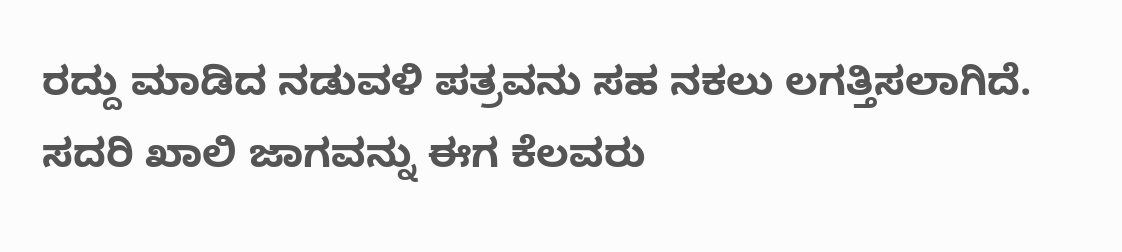ರದ್ದು ಮಾಡಿದ ನಡುವಳಿ ಪತ್ರವನು ಸಹ ನಕಲು ಲಗತ್ತಿಸಲಾಗಿದೆ. ಸದರಿ ಖಾಲಿ ಜಾಗವನ್ನು ಈಗ ಕೆಲವರು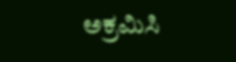ಅಕ್ರಮಿಸಿ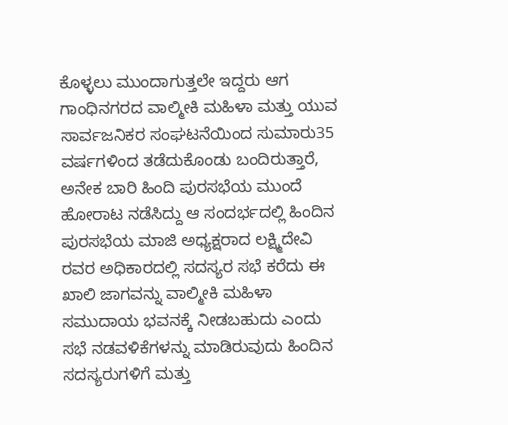ಕೊಳ್ಳಲು ಮುಂದಾಗುತ್ತಲೇ ಇದ್ದರು ಆಗ ಗಾಂಧಿನಗರದ ವಾಲ್ಮೀಕಿ ಮಹಿಳಾ ಮತ್ತು ಯುವ ಸಾರ್ವಜನಿಕರ ಸಂಘಟನೆಯಿಂದ ಸುಮಾರು35 ವರ್ಷಗಳಿಂದ ತಡೆದುಕೊಂಡು ಬಂದಿರುತ್ತಾರೆ, ಅನೇಕ ಬಾರಿ ಹಿಂದಿ ಪುರಸಭೆಯ ಮುಂದೆ ಹೋರಾಟ ನಡೆಸಿದ್ದು ಆ ಸಂದರ್ಭದಲ್ಲಿ ಹಿಂದಿನ ಪುರಸಭೆಯ ಮಾಜಿ ಅಧ್ಯಕ್ಷರಾದ ಲಕ್ಷ್ಮಿದೇವಿ ರವರ ಅಧಿಕಾರದಲ್ಲಿ ಸದಸ್ಯರ ಸಭೆ ಕರೆದು ಈ ಖಾಲಿ ಜಾಗವನ್ನು ವಾಲ್ಮೀಕಿ ಮಹಿಳಾ ಸಮುದಾಯ ಭವನಕ್ಕೆ ನೀಡಬಹುದು ಎಂದು ಸಭೆ ನಡವಳಿಕೆಗಳನ್ನು ಮಾಡಿರುವುದು ಹಿಂದಿನ ಸದಸ್ಯರುಗಳಿಗೆ ಮತ್ತು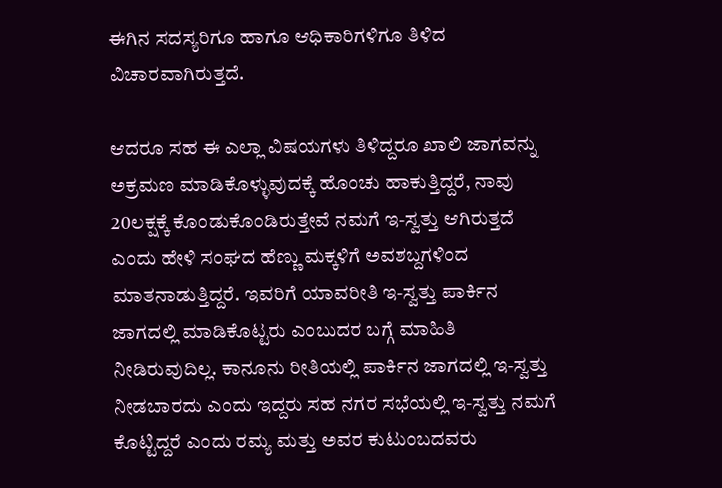ಈಗಿನ ಸದಸ್ಯರಿಗೂ ಹಾಗೂ ಆಧಿಕಾರಿಗಳಿಗೂ ತಿಳಿದ ವಿಚಾರವಾಗಿರುತ್ತದೆ.

ಆದರೂ ಸಹ ಈ ಎಲ್ಲಾ ವಿಷಯಗಳು ತಿಳಿದ್ದರೂ ಖಾಲಿ ಜಾಗವನ್ನು ಅಕ್ರಮಣ ಮಾಡಿಕೊಳ್ಳುವುದಕ್ಕೆ ಹೊಂಚು ಹಾಕುತ್ತಿದ್ದರೆ, ನಾವು 20ಲಕ್ಷಕ್ಕೆ ಕೊಂಡುಕೊಂಡಿರುತ್ತೇವೆ ನಮಗೆ ಇ-ಸ್ವತ್ತು ಆಗಿರುತ್ತದೆ ಎಂದು ಹೇಳಿ ಸಂಘದ ಹೆಣ್ಣು ಮಕ್ಕಳಿಗೆ ಅವಶಬ್ದಗಳಿಂದ ಮಾತನಾಡುತ್ತಿದ್ದರೆ. ಇವರಿಗೆ ಯಾವರೀತಿ ಇ-ಸ್ವತ್ತು ಪಾರ್ಕಿನ ಜಾಗದಲ್ಲಿ ಮಾಡಿಕೊಟ್ಟರು ಎಂಬುದರ ಬಗ್ಗೆ ಮಾಹಿತಿ ನೀಡಿರುವುದಿಲ್ಲ. ಕಾನೂನು ರೀತಿಯಲ್ಲಿ ಪಾರ್ಕಿನ ಜಾಗದಲ್ಲಿ ಇ-ಸ್ವತ್ತು ನೀಡಬಾರದು ಎಂದು ಇದ್ದರು ಸಹ ನಗರ ಸಭೆಯಲ್ಲಿ ಇ-ಸ್ವತ್ತು ನಮಗೆ ಕೊಟ್ಟಿದ್ದರೆ ಎಂದು ರಮ್ಯ ಮತ್ತು ಅವರ ಕುಟುಂಬದವರು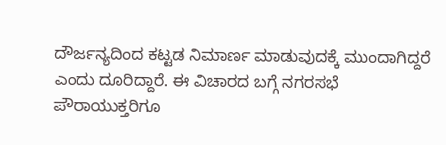ದೌರ್ಜನ್ಯದಿಂದ ಕಟ್ಟಡ ನಿಮಾರ್ಣ ಮಾಡುವುದಕ್ಕೆ ಮುಂದಾಗಿದ್ದರೆ ಎಂದು ದೂರಿದ್ದಾರೆ. ಈ ವಿಚಾರದ ಬಗ್ಗೆ ನಗರಸಭೆ ಪೌರಾಯುಕ್ತರಿಗೂ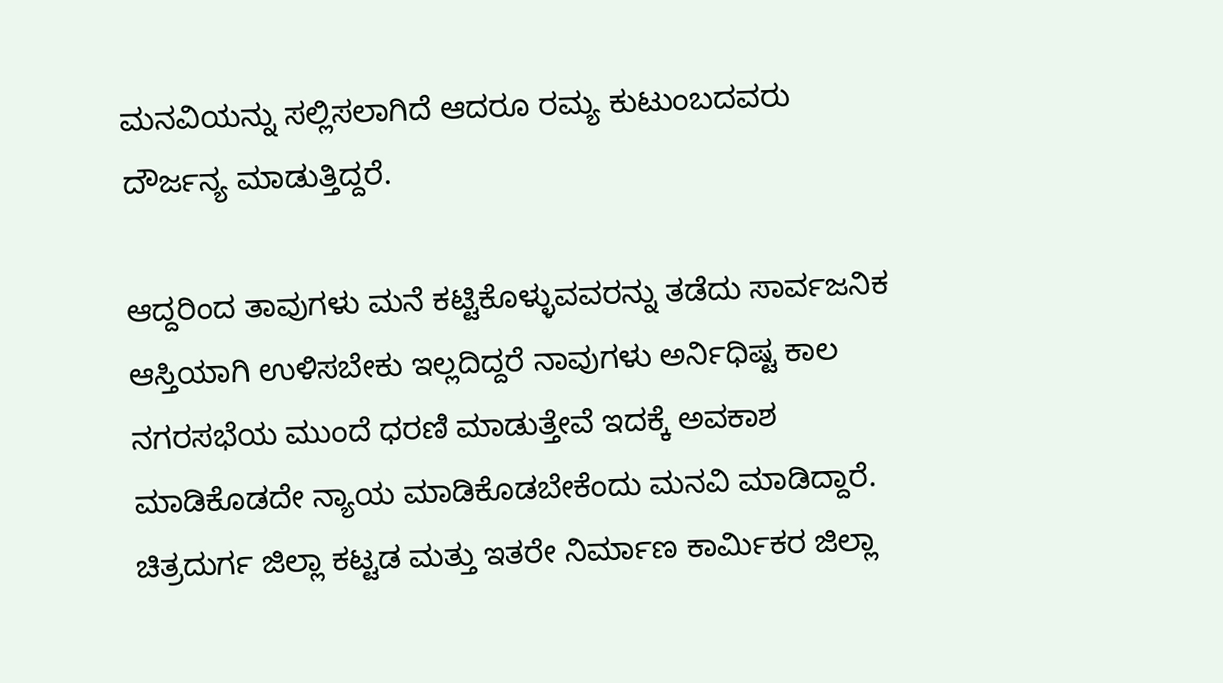ಮನವಿಯನ್ನು ಸಲ್ಲಿಸಲಾಗಿದೆ ಆದರೂ ರಮ್ಯ ಕುಟುಂಬದವರು ದೌರ್ಜನ್ಯ ಮಾಡುತ್ತಿದ್ದರೆ.

ಆದ್ದರಿಂದ ತಾವುಗಳು ಮನೆ ಕಟ್ಟಿಕೊಳ್ಳುವವರನ್ನು ತಡೆದು ಸಾರ್ವಜನಿಕ ಆಸ್ತಿಯಾಗಿ ಉಳಿಸಬೇಕು ಇಲ್ಲದಿದ್ದರೆ ನಾವುಗಳು ಅರ್ನಿಧಿಷ್ಟ ಕಾಲ ನಗರಸಭೆಯ ಮುಂದೆ ಧರಣಿ ಮಾಡುತ್ತೇವೆ ಇದಕ್ಕೆ ಅವಕಾಶ ಮಾಡಿಕೊಡದೇ ನ್ಯಾಯ ಮಾಡಿಕೊಡಬೇಕೆಂದು ಮನವಿ ಮಾಡಿದ್ದಾರೆ. ಚಿತ್ರದುರ್ಗ ಜಿಲ್ಲಾ ಕಟ್ಟಡ ಮತ್ತು ಇತರೇ ನಿರ್ಮಾಣ ಕಾರ್ಮಿಕರ ಜಿಲ್ಲಾ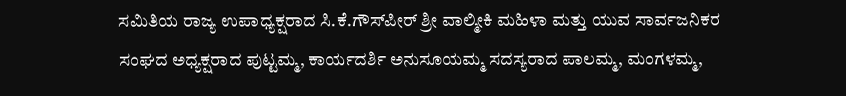ಸಮಿತಿಯ ರಾಜ್ಯ ಉಪಾಧ್ಯಕ್ಷರಾದ ಸಿ.ಕೆ.ಗೌಸ್‍ಪೀರ್ ಶ್ರೀ ವಾಲ್ಮೀಕಿ ಮಹಿಳಾ ಮತ್ತು ಯುವ ಸಾರ್ವಜನಿಕರ ಸಂಘದ ಅಧ್ಯಕ್ಷರಾದ ಪುಟ್ಟಮ್ಮ, ಕಾರ್ಯದರ್ಶಿ ಅನುಸೂಯಮ್ಮ ಸದಸ್ಯರಾದ ಪಾಲಮ್ಮ, ಮಂಗಳಮ್ಮ,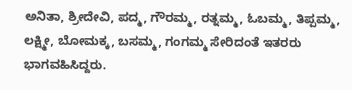ಅನಿತಾ, ಶ್ರೀದೇವಿ, ಪದ್ಮ, ಗೌರಮ್ಮ, ರತ್ನಮ್ಮ, ಓಬಮ್ಮ, ತಿಪ್ಪಮ್ಮ, ಲಕ್ಷ್ಮೀ, ಬೋಮಕ್ಕ, ಬಸಮ್ಮ, ಗಂಗಮ್ಮ ಸೇರಿದಂತೆ ಇತರರು ಭಾಗವಹಿಸಿದ್ದರು.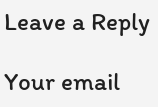Leave a Reply

Your email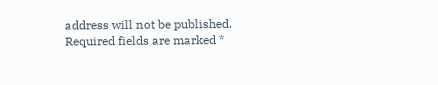address will not be published. Required fields are marked *